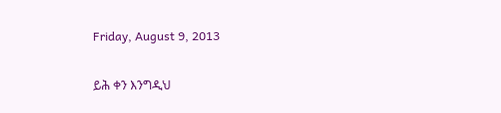Friday, August 9, 2013

ይሕ ቀን እንግዲህ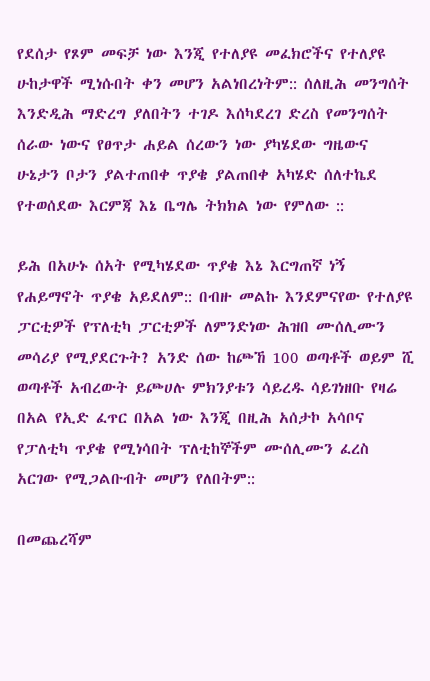የደሰታ የጾም መፍቻ ነው እንጂ የተለያዩ መፈክሮችና የተለያዩ ሁከታዋች ሚነሱበት ቀን መሆን አልነበረነትም:: ሰለዚሕ መንግሰት እንድዲሕ ማድረግ ያለበትን ተገዶ እሰካደረገ ድረስ የመንግሰት ሰራው ነውና የፀጥታ ሐይል ሰረውን ነው ያካሄደው ግዜውና ሁኔታን ቦታን ያልተጠበቀ ጥያቄ ያልጠበቀ አካሄድ ሰለተኬደ የተወሰደው እርምጃ እኔ ቤግሌ ትክክል ነው የምለው ::

ይሕ በአሁኑ ሰአት የሚካሄደው ጥያቄ እኔ እርግጠኛ ነኝ የሐይማኖት ጥያቄ አይደለም:: በብዙ መልኩ እንደምናየው የተለያዩ ፓርቲዎች የፕለቲካ ፓርቲዎች ለምንድነው ሕዝበ ሙሰሊሙን መሳሪያ የሚያደርጉት? አንድ ሰው ከጮኸ 100 ወጣቶች ወይም ሺ ወጣቶች አብረውት ይጮሀሉ ምክንያቱን ሳይረዱ ሳይገነዘቡ የዛሬ በአል የኢድ ፈጥር በአል ነው እንጂ በዚሕ አሰታኮ አሳቦና የፓለቲካ ጥያቄ የሚነሳበት ፕለቲከኞችም ሙሰሊሙን ፈረስ አርገው የሚጋልቡብት መሆን የለበትም::

በመጨረሻም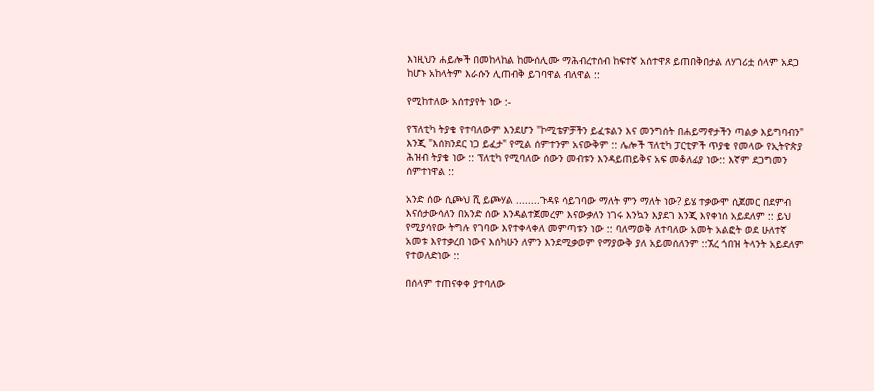እነዚህን ሐይሎች በመከላከል ከሙሰሊሙ ማሕብረተሰብ ከፍተኛ አሰተዋጾ ይጠበቅበታል ለሃገሪቷ ሰላም አደጋ ከሆኑ አከላትም እራሱን ሊጠብቅ ይገባዋል ብለዋል ::

የሚከተለው አሰተያየት ነው :-

የፕለቲካ ትያቄ የተባለውም እንደሆን "ኮሚቴዎቻችን ይፈቱልን እና መንግሰት በሐይማኖታችን ጣልቃ እይግባብን" እንጂ "እሰክንደር ነጋ ይፈታ" የሚል ሰምተንም አናውቅም :: ሌሎች ፕለቲካ ፓርቲዎች ጥያቄ የመላው የኢትዮጵያ ሕዝብ ትያቄ ነው :: ፕለቲካ የሚባለው ሰውን መብቱን እንዳይጠይቅና አፍ መቆለፊያ ነው:: እኛም ደጋግመን ሰምተነዋል ::

አንድ ሰው ሲጮህ ሺ ይጮሃል ........ጉዳዩ ሳይገባው ማለት ምን ማለት ነው? ይሄ ተቃውሞ ሲጀመር በደምብ እናሰታውሳለን በአንድ ሰው እንዳልተጀመረም እናውቃለን ነገሩ እንኳን እያደገ እንጂ እየቀነሰ አይደለም :: ይህ የሚያሳየው ትግሉ የገባው እየተቀላቀለ መምጣቱን ነው :: ባለማወቅ ለተባለው አመት አልፎት ወደ ሁለተኛ አመቱ እየተቃረበ ነውና እሰካሁን ለምን እንደሚቃወም የማያውቅ ያለ አይመሰለንም ::ኧረ ጎበዝ ትላንት አይደለም የተወለድነው ::

በሰላም ተጠናቀቀ ያተባለው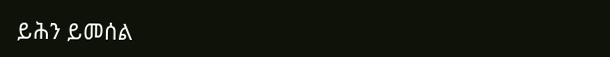ይሕን ይመሰል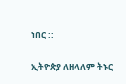ነበር ::

ኢትዮጵያ ለዘላለም ትኑር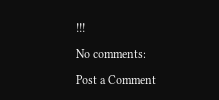!!!

No comments:

Post a Comment